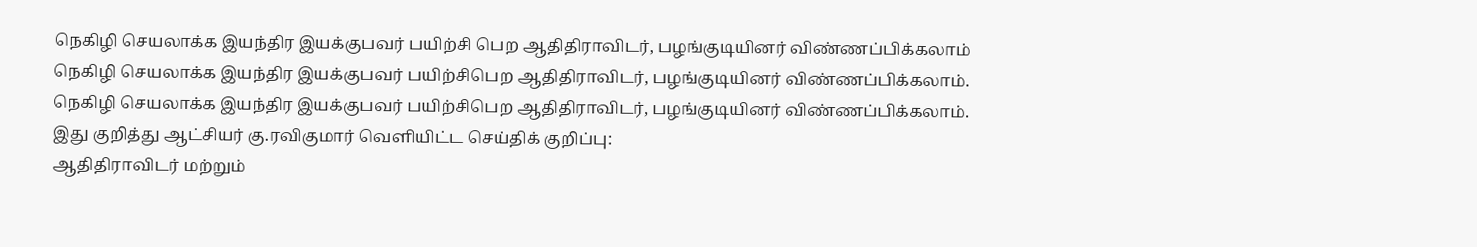நெகிழி செயலாக்க இயந்திர இயக்குபவர் பயிற்சி பெற ஆதிதிராவிடர், பழங்குடியினர் விண்ணப்பிக்கலாம்
நெகிழி செயலாக்க இயந்திர இயக்குபவர் பயிற்சிபெற ஆதிதிராவிடர், பழங்குடியினர் விண்ணப்பிக்கலாம்.
நெகிழி செயலாக்க இயந்திர இயக்குபவர் பயிற்சிபெற ஆதிதிராவிடர், பழங்குடியினர் விண்ணப்பிக்கலாம்.
இது குறித்து ஆட்சியர் கு.ரவிகுமார் வெளியிட்ட செய்திக் குறிப்பு:
ஆதிதிராவிடர் மற்றும்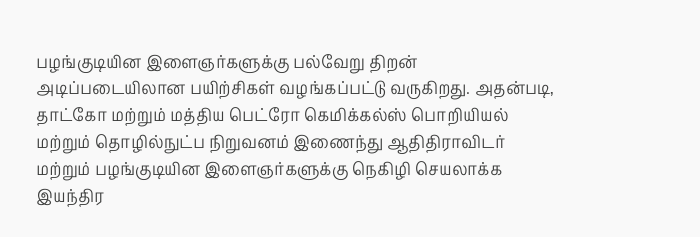பழங்குடியின இளைஞர்களுக்கு பல்வேறு திறன் அடிப்படையிலான பயிற்சிகள் வழங்கப்பட்டு வருகிறது. அதன்படி, தாட்கோ மற்றும் மத்திய பெட்ரோ கெமிக்கல்ஸ் பொறியியல் மற்றும் தொழில்நுட்ப நிறுவனம் இணைந்து ஆதிதிராவிடர் மற்றும் பழங்குடியின இளைஞர்களுக்கு நெகிழி செயலாக்க இயந்திர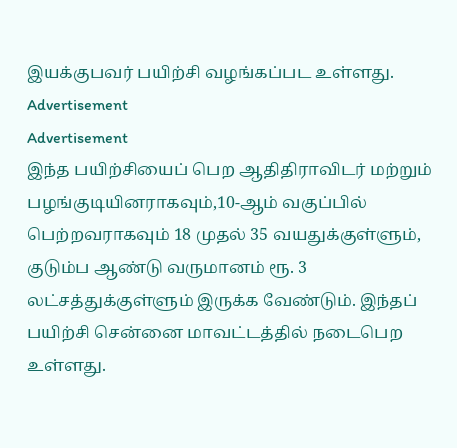இயக்குபவர் பயிற்சி வழங்கப்பட உள்ளது.
Advertisement
Advertisement
இந்த பயிற்சியைப் பெற ஆதிதிராவிடர் மற்றும் பழங்குடியினராகவும்,10-ஆம் வகுப்பில் பெற்றவராகவும் 18 முதல் 35 வயதுக்குள்ளும், குடும்ப ஆண்டு வருமானம் ரூ. 3 லட்சத்துக்குள்ளும் இருக்க வேண்டும். இந்தப் பயிற்சி சென்னை மாவட்டத்தில் நடைபெற உள்ளது.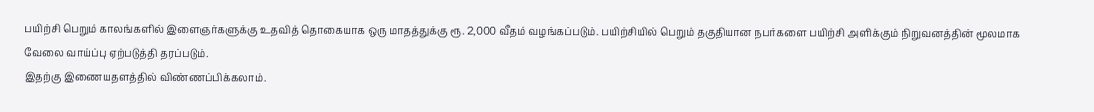பயிற்சி பெறும் காலங்களில் இளைஞர்களுக்கு உதவித் தொகையாக ஒரு மாதத்துக்கு ரூ. 2,000 வீதம் வழங்கப்படும். பயிற்சியில் பெறும் தகுதியான நபர்களை பயிற்சி அளிக்கும் நிறுவனத்தின் மூலமாக வேலை வாய்ப்பு ஏற்படுத்தி தரப்படும்.
இதற்கு இணையதளத்தில் விண்ணப்பிக்கலாம்.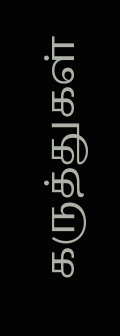கருத்துகள்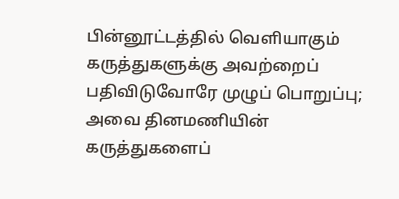பின்னூட்டத்தில் வெளியாகும் கருத்துகளுக்கு அவற்றைப் பதிவிடுவோரே முழுப் பொறுப்பு; அவை தினமணியின் கருத்துகளைப்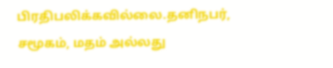பிரதிபலிக்கவில்லை.தனிநபர், சமூகம், மதம் அல்லது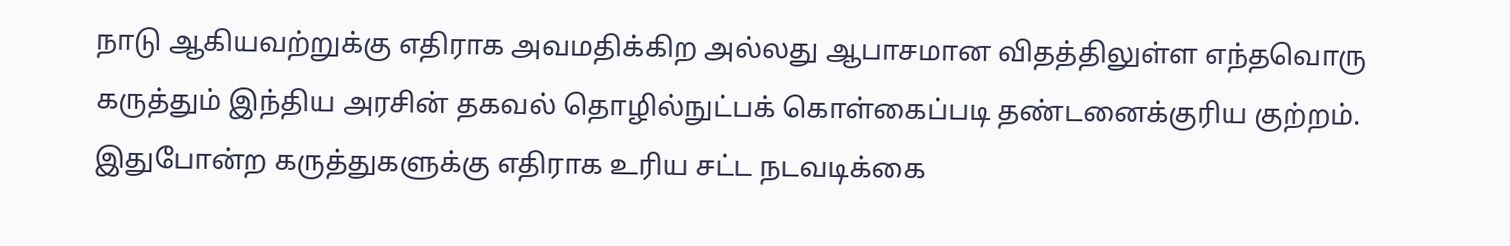நாடு ஆகியவற்றுக்கு எதிராக அவமதிக்கிற அல்லது ஆபாசமான விதத்திலுள்ள எந்தவொரு கருத்தும் இந்திய அரசின் தகவல் தொழில்நுட்பக் கொள்கைப்படி தண்டனைக்குரிய குற்றம். இதுபோன்ற கருத்துகளுக்கு எதிராக உரிய சட்ட நடவடிக்கை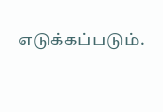எடுக்கப்படும்.